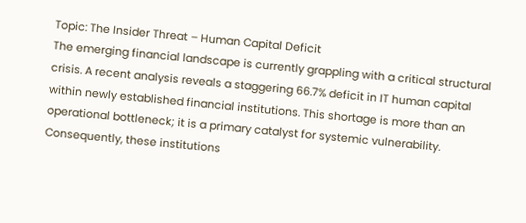Topic: The Insider Threat – Human Capital Deficit
The emerging financial landscape is currently grappling with a critical structural crisis. A recent analysis reveals a staggering 66.7% deficit in IT human capital within newly established financial institutions. This shortage is more than an operational bottleneck; it is a primary catalyst for systemic vulnerability. Consequently, these institutions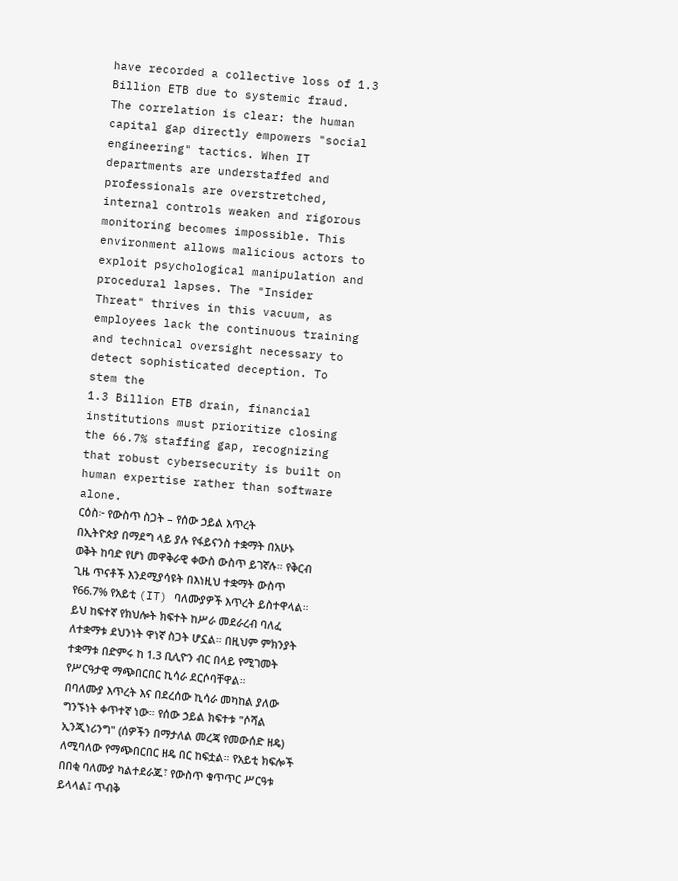have recorded a collective loss of 1.3 Billion ETB due to systemic fraud.
The correlation is clear: the human capital gap directly empowers "social engineering" tactics. When IT departments are understaffed and professionals are overstretched, internal controls weaken and rigorous monitoring becomes impossible. This environment allows malicious actors to exploit psychological manipulation and procedural lapses. The "Insider Threat" thrives in this vacuum, as employees lack the continuous training and technical oversight necessary to detect sophisticated deception. To stem the
1.3 Billion ETB drain, financial institutions must prioritize closing the 66.7% staffing gap, recognizing that robust cybersecurity is built on human expertise rather than software alone.
ርዕስ፦ የውስጥ ስጋት – የሰው ኃይል እጥረት
በኢትዮጵያ በማደግ ላይ ያሉ የፋይናንስ ተቋማት በአሁኑ ወቅት ከባድ የሆነ መዋቅራዊ ቀውስ ውስጥ ይገኛሉ። የቅርብ ጊዜ ጥናቶች እንደሚያሳዩት በእነዚህ ተቋማት ውስጥ የ66.7% የአይቲ (IT) ባለሙያዎች እጥረት ይስተዋላል። ይህ ከፍተኛ የክህሎት ክፍተት ከሥራ መደራረብ ባለፈ ለተቋማቱ ደህንነት ዋነኛ ስጋት ሆኗል። በዚህም ምክንያት ተቋማቱ በድምሩ ከ 1.3 ቢሊዮን ብር በላይ የሚገመት የሥርዓታዊ ማጭበርበር ኪሳራ ደርሶባቸዋል።
በባለሙያ እጥረት እና በደረሰው ኪሳራ መካከል ያለው ግንኙነት ቀጥተኛ ነው። የሰው ኃይል ክፍተቱ "ሶሻል ኢንጂነሪንግ" (ሰዎችን በማታለል መረጃ የመውሰድ ዘዴ) ለሚባለው የማጭበርበር ዘዴ በር ከፍቷል። የአይቲ ክፍሎች በበቂ ባለሙያ ካልተደራጁ፣ የውስጥ ቁጥጥር ሥርዓቱ ይላላል፤ ጥብቅ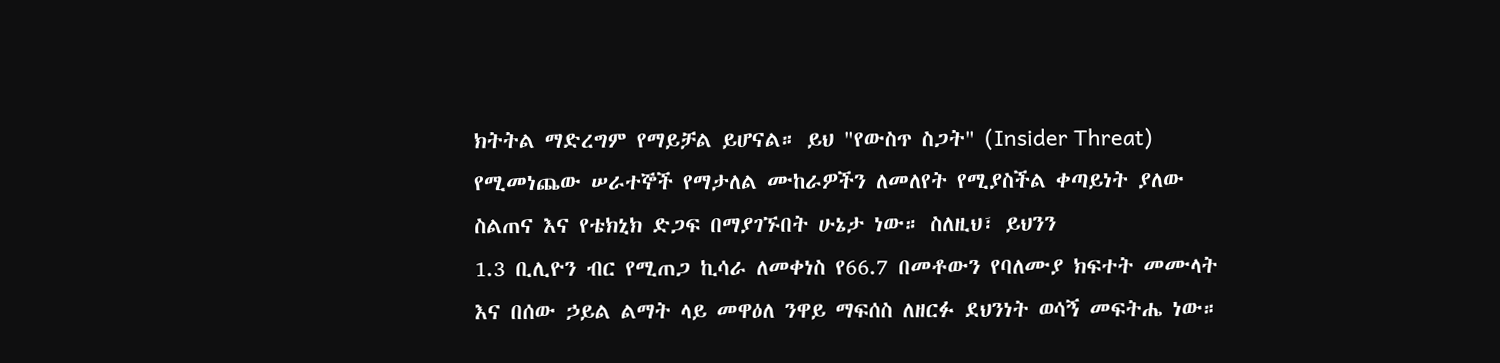ክትትል ማድረግም የማይቻል ይሆናል። ይህ "የውስጥ ስጋት" (Insider Threat) የሚመነጨው ሠራተኞች የማታለል ሙከራዎችን ለመለየት የሚያስችል ቀጣይነት ያለው ስልጠና እና የቴክኒክ ድጋፍ በማያገኙበት ሁኔታ ነው። ስለዚህ፣ ይህንን
1.3 ቢሊዮን ብር የሚጠጋ ኪሳራ ለመቀነስ የ66.7 በመቶውን የባለሙያ ክፍተት መሙላት እና በሰው ኃይል ልማት ላይ መዋዕለ ንዋይ ማፍሰስ ለዘርፉ ደህንነት ወሳኝ መፍትሔ ነው።